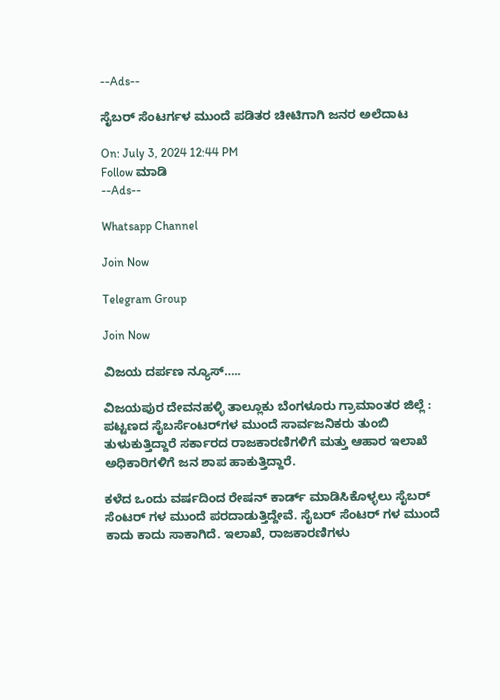--Ads--

ಸೈಬರ್ ಸೆಂಟರ್ಗಳ ಮುಂದೆ ಪಡಿತರ ಚೀಟಿಗಾಗಿ ಜನರ ಅಲೆದಾಟ

On: July 3, 2024 12:44 PM
Follow ಮಾಡಿ
--Ads--

Whatsapp Channel

Join Now

Telegram Group

Join Now

ವಿಜಯ ದರ್ಪಣ ನ್ಯೂಸ್…..

ವಿಜಯಪುರ ದೇವನಹಳ್ಳಿ ತಾಲ್ಲೂಕು ಬೆಂಗಳೂರು ಗ್ರಾಮಾಂತರ ಜಿಲ್ಲೆ : ಪಟ್ಟಣದ ಸೈಬ‌ರ್ಸೆಂಟರ್‌ಗಳ ಮುಂದೆ ಸಾರ್ವಜನಿಕರು ತುಂಬಿ ತುಳುಕುತ್ತಿದ್ದಾರೆ ಸರ್ಕಾರದ ರಾಜಕಾರಣಿಗಳಿಗೆ ಮತ್ತು ಆಹಾರ ಇಲಾಖೆ ಅಧಿಕಾರಿಗಳಿಗೆ ಜನ ಶಾಪ ಹಾಕುತ್ತಿದ್ದಾರೆ.

ಕಳೆದ ಒಂದು ವರ್ಷದಿಂದ ರೇಷನ್‌ ಕಾರ್ಡ್ ಮಾಡಿಸಿಕೊಳ್ಳಲು ಸೈಬರ್ ಸೆಂಟರ್ ಗಳ ಮುಂದೆ ಪರದಾಡುತ್ತಿದ್ದೇವೆ. ಸೈಬರ್ ಸೆಂಟರ್ ಗಳ ಮುಂದೆ ಕಾದು ಕಾದು ಸಾಕಾಗಿದೆ. ಇಲಾಖೆ, ರಾಜಕಾರಣಿಗಳು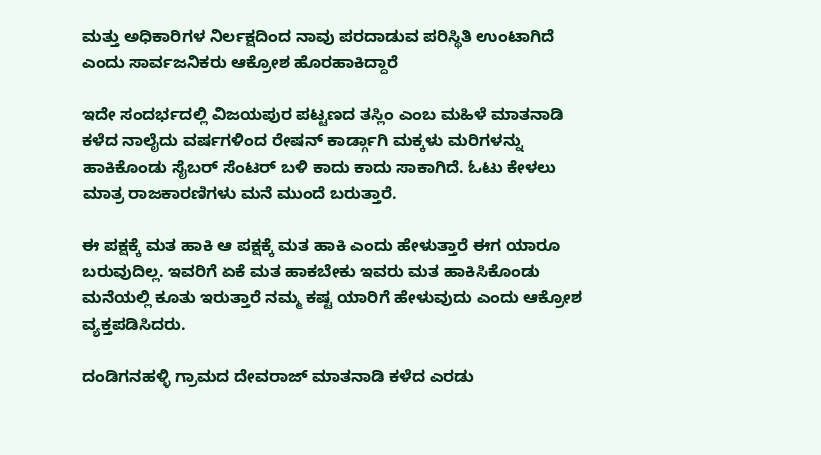ಮತ್ತು ಅಧಿಕಾರಿಗಳ ನಿರ್ಲಕ್ಷದಿಂದ ನಾವು ಪರದಾಡುವ ಪರಿಸ್ಥಿತಿ ಉಂಟಾಗಿದೆ ಎಂದು ಸಾರ್ವಜನಿಕರು ಆಕ್ರೋಶ ಹೊರಹಾಕಿದ್ದಾರೆ

ಇದೇ ಸಂದರ್ಭದಲ್ಲಿ ವಿಜಯಪುರ ಪಟ್ಟಣದ ತಸ್ಲಿಂ ಎಂಬ ಮಹಿಳೆ ಮಾತನಾಡಿ ಕಳೆದ ನಾಲೈದು ವರ್ಷಗಳಿಂದ ರೇಷನ್‌ ಕಾರ್ಡ್ಗಾಗಿ ಮಕ್ಕಳು ಮರಿಗಳನ್ನು ಹಾಕಿಕೊಂಡು ಸೈಬರ್ ಸೆಂಟರ್ ಬಳಿ ಕಾದು ಕಾದು ಸಾಕಾಗಿದೆ. ಓಟು ಕೇಳಲು ಮಾತ್ರ ರಾಜಕಾರಣಿಗಳು ಮನೆ ಮುಂದೆ ಬರುತ್ತಾರೆ.

ಈ ಪಕ್ಷಕ್ಕೆ ಮತ ಹಾಕಿ ಆ ಪಕ್ಷಕ್ಕೆ ಮತ ಹಾಕಿ ಎಂದು ಹೇಳುತ್ತಾರೆ ಈಗ ಯಾರೂ ಬರುವುದಿಲ್ಲ. ಇವರಿಗೆ ಏಕೆ ಮತ ಹಾಕಬೇಕು ಇವರು ಮತ ಹಾಕಿಸಿಕೊಂಡು ಮನೆಯಲ್ಲಿ ಕೂತು ಇರುತ್ತಾರೆ ನಮ್ಮ ಕಷ್ಟ ಯಾರಿಗೆ ಹೇಳುವುದು ಎಂದು ಆಕ್ರೋಶ ವ್ಯಕ್ತಪಡಿಸಿದರು.

ದಂಡಿಗನಹಳ್ಳಿ ಗ್ರಾಮದ ದೇವರಾಜ್ ಮಾತನಾಡಿ ಕಳೆದ ಎರಡು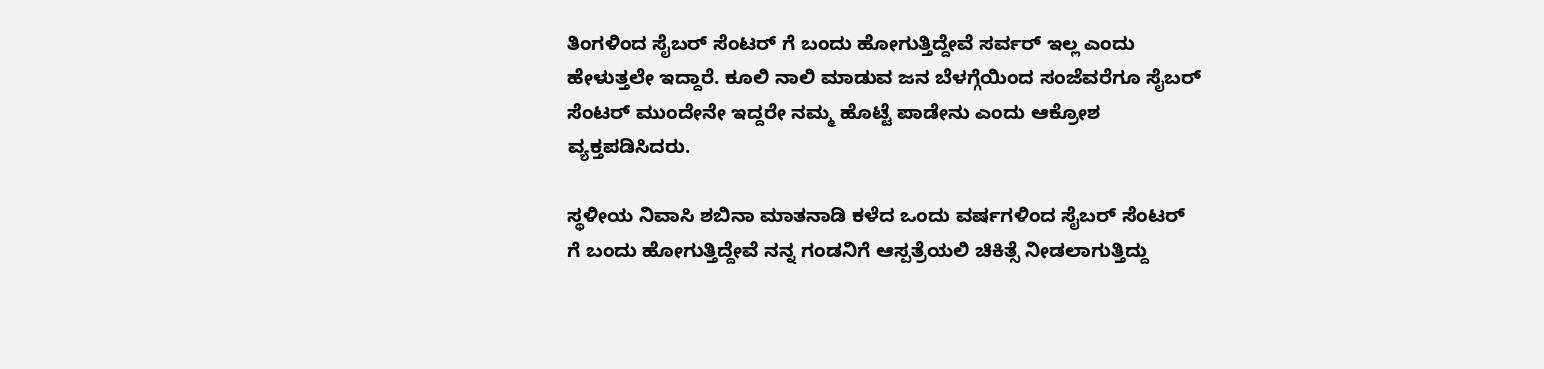ತಿಂಗಳಿಂದ ಸೈಬ‌ರ್ ಸೆಂಟರ್ ಗೆ ಬಂದು ಹೋಗುತ್ತಿದ್ದೇವೆ ಸರ್ವ‌ರ್ ಇಲ್ಲ ಎಂದು ಹೇಳುತ್ತಲೇ ಇದ್ದಾರೆ. ಕೂಲಿ ನಾಲಿ ಮಾಡುವ ಜನ ಬೆಳಗ್ಗೆಯಿಂದ ಸಂಜೆವರೆಗೂ ಸೈಬರ್ ಸೆಂಟರ್ ಮುಂದೇನೇ ಇದ್ದರೇ ನಮ್ಮ ಹೊಟ್ಟೆ ಪಾಡೇನು ಎಂದು ಆಕ್ರೋಶ ವ್ಯಕ್ತಪಡಿಸಿದರು.

ಸ್ಥಳೀಯ ನಿವಾಸಿ ಶಬಿನಾ ಮಾತನಾಡಿ ಕಳೆದ ಒಂದು ವರ್ಷಗಳಿಂದ ಸೈಬರ್ ಸೆಂಟರ್ ಗೆ ಬಂದು ಹೋಗುತ್ತಿದ್ದೇವೆ ನನ್ನ ಗಂಡನಿಗೆ ಆಸ್ಪತ್ರೆಯಲಿ ಚಿಕಿತ್ಸೆ ನೀಡಲಾಗುತ್ತಿದ್ದು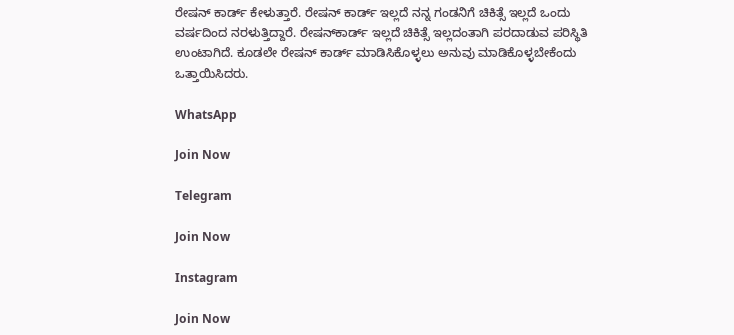ರೇಷನ್‌ ಕಾರ್ಡ್ ಕೇಳುತ್ತಾರೆ. ರೇಷನ್ ಕಾರ್ಡ್ ಇಲ್ಲದೆ ನನ್ನ ಗಂಡನಿಗೆ ಚಿಕಿತ್ಸೆ ಇಲ್ಲದೆ ಒಂದು ವರ್ಷದಿಂದ ನರಳುತ್ತಿದ್ದಾರೆ. ರೇಷನ್‌ಕಾರ್ಡ್ ಇಲ್ಲದೆ ಚಿಕಿತ್ಸೆ ಇಲ್ಲದಂತಾಗಿ ಪರದಾಡುವ ಪರಿಸ್ಥಿತಿ ಉಂಟಾಗಿದೆ. ಕೂಡಲೇ ರೇಷನ್ ಕಾರ್ಡ್ ಮಾಡಿಸಿಕೊಳ್ಳಲು ಅನುವು ಮಾಡಿಕೊಳ್ಳಬೇಕೆಂದು ಒತ್ತಾಯಿಸಿದರು.

WhatsApp

Join Now

Telegram

Join Now

Instagram

Join Now